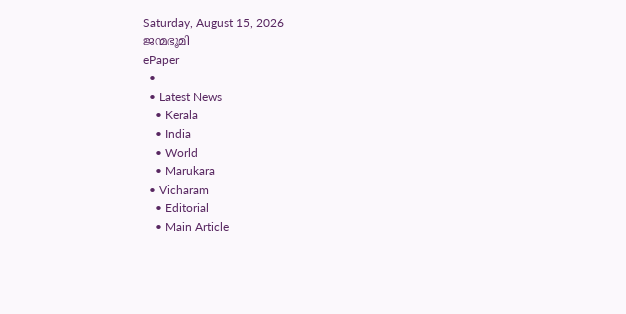Saturday, August 15, 2026
ജന്മഭൂമി
ePaper
  •
  • Latest News
    • Kerala
    • India
    • World
    • Marukara
  • Vicharam
    • Editorial
    • Main Article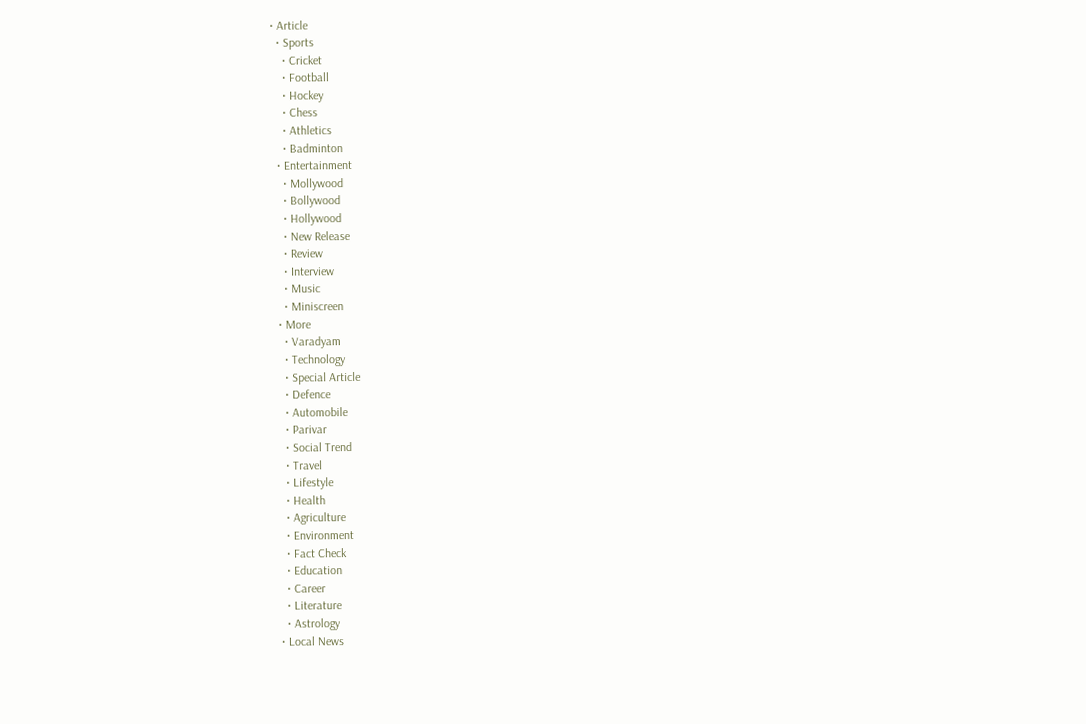• Article
  • Sports
    • Cricket
    • Football
    • Hockey
    • Chess
    • Athletics
    • Badminton
  • Entertainment
    • Mollywood
    • Bollywood
    • Hollywood
    • New Release
    • Review
    • Interview
    • Music
    • Miniscreen
  • More
    • Varadyam
    • Technology
    • Special Article
    • Defence
    • Automobile
    • Parivar
    • Social Trend
    • Travel
    • Lifestyle
    • Health
    • Agriculture
    • Environment
    • Fact Check
    • Education
    • Career
    • Literature
    • Astrology
  • Local News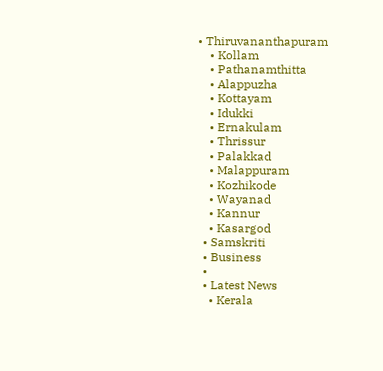• Thiruvananthapuram
    • Kollam
    • Pathanamthitta
    • Alappuzha
    • Kottayam
    • Idukki
    • Ernakulam
    • Thrissur
    • Palakkad
    • Malappuram
    • Kozhikode
    • Wayanad
    • Kannur
    • Kasargod
  • Samskriti
  • Business
  •
  • Latest News
    • Kerala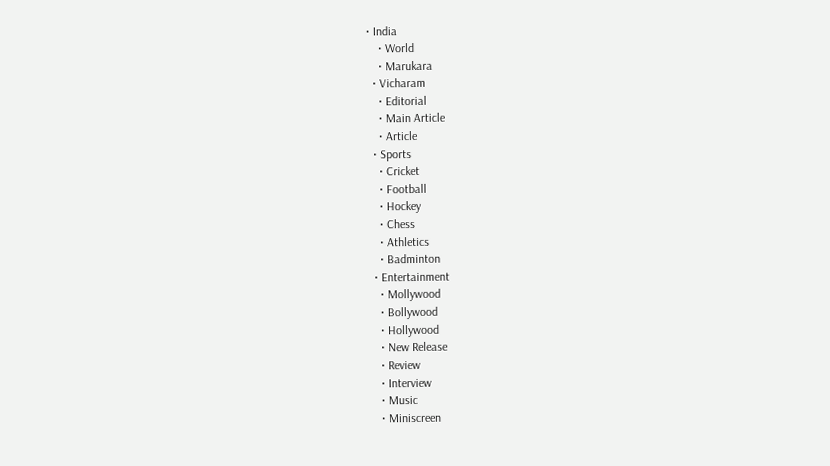• India
    • World
    • Marukara
  • Vicharam
    • Editorial
    • Main Article
    • Article
  • Sports
    • Cricket
    • Football
    • Hockey
    • Chess
    • Athletics
    • Badminton
  • Entertainment
    • Mollywood
    • Bollywood
    • Hollywood
    • New Release
    • Review
    • Interview
    • Music
    • Miniscreen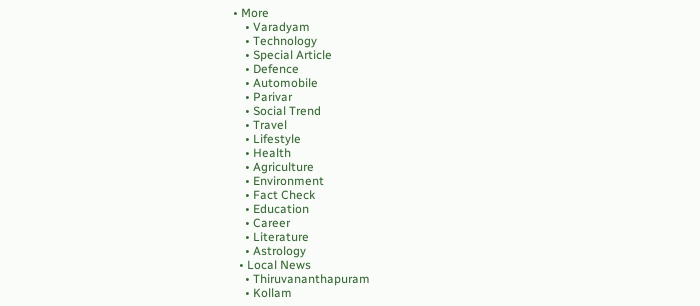• More
    • Varadyam
    • Technology
    • Special Article
    • Defence
    • Automobile
    • Parivar
    • Social Trend
    • Travel
    • Lifestyle
    • Health
    • Agriculture
    • Environment
    • Fact Check
    • Education
    • Career
    • Literature
    • Astrology
  • Local News
    • Thiruvananthapuram
    • Kollam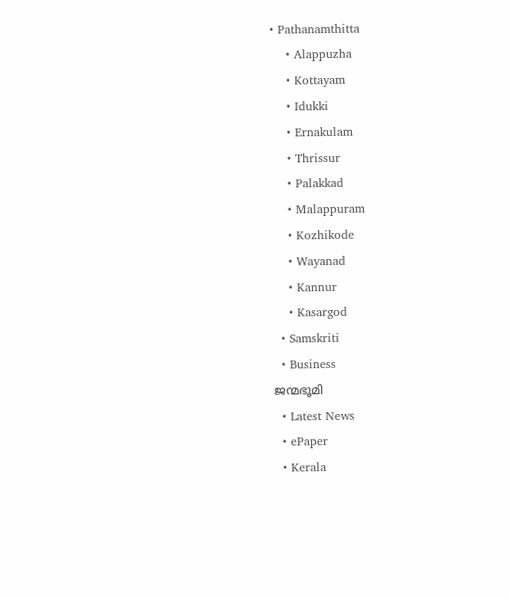• Pathanamthitta
    • Alappuzha
    • Kottayam
    • Idukki
    • Ernakulam
    • Thrissur
    • Palakkad
    • Malappuram
    • Kozhikode
    • Wayanad
    • Kannur
    • Kasargod
  • Samskriti
  • Business
ജന്മഭൂമി
  • Latest News
  • ePaper
  • Kerala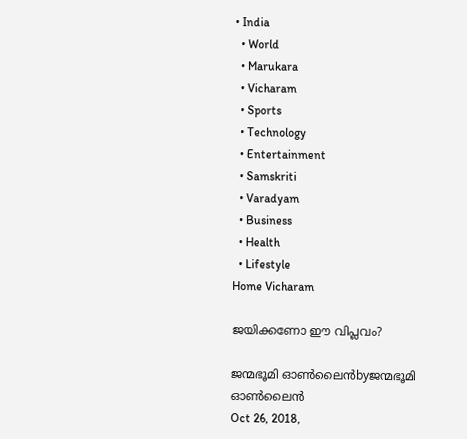• India
  • World
  • Marukara
  • Vicharam
  • Sports
  • Technology
  • Entertainment
  • Samskriti
  • Varadyam
  • Business
  • Health
  • Lifestyle
Home Vicharam

ജയിക്കണോ ഈ വിപ്ലവം?

ജന്മഭൂമി ഓണ്‍ലൈന്‍byജന്മഭൂമി ഓണ്‍ലൈന്‍
Oct 26, 2018,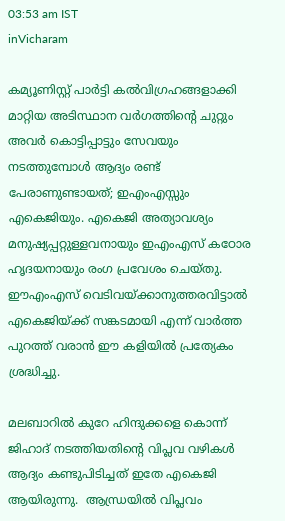03:53 am IST
inVicharam

കമ്യൂണിസ്റ്റ് പാര്‍ട്ടി കല്‍വിഗ്രഹങ്ങളാക്കി മാറ്റിയ അടിസ്ഥാന വര്‍ഗത്തിന്റെ ചുറ്റും അവര്‍ കൊട്ടിപ്പാട്ടും സേവയും നടത്തുമ്പോള്‍ ആദ്യം രണ്ട് പേരാണുണ്ടായത്; ഇഎംഎസ്സും എകെജിയും. എകെജി അത്യാവശ്യം മനുഷ്യപ്പറ്റുള്ളവനായും ഇഎംഎസ് കഠോര ഹൃദയനായും രംഗ പ്രവേശം ചെയ്തു. ഈഎംഎസ് വെടിവയ്‌ക്കാനുത്തരവിട്ടാല്‍ എകെജിയ്‌ക്ക് സങ്കടമായി എന്ന് വാര്‍ത്ത പുറത്ത് വരാന്‍ ഈ കളിയില്‍ പ്രത്യേകം ശ്രദ്ധിച്ചു.

മലബാറില്‍ കുറേ ഹിന്ദുക്കളെ കൊന്ന് ജിഹാദ് നടത്തിയതിന്റെ വിപ്ലവ വഴികള്‍ ആദ്യം കണ്ടുപിടിച്ചത് ഇതേ എകെജി ആയിരുന്നു.  ആന്ധ്രയില്‍ വിപ്ലവം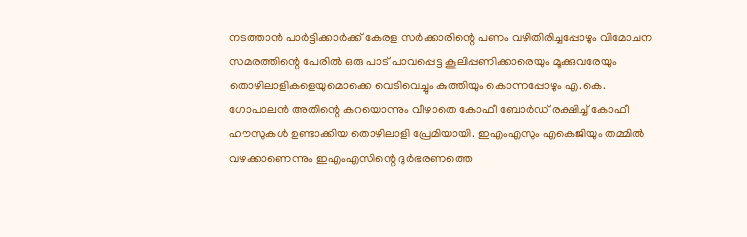നടത്താന്‍ പാര്‍ട്ടിക്കാര്‍ക്ക് കേരള സര്‍ക്കാരിന്റെ പണം വഴിതിരിച്ചപ്പോഴും വിമോചന സമരത്തിന്റെ പേരില്‍ ഒരു പാട് പാവപ്പെട്ട കൂലിപ്പണിക്കാരെയും മൂക്കുവരേയും തൊഴിലാളികളെയുമൊക്കെ വെടിവെച്ചും കുത്തിയും കൊന്നപ്പോഴും എ.കെ. ഗോപാലന്‍ അതിന്റെ കറയൊന്നും വീഴാതെ കോഫീ ബോര്‍ഡ് രക്ഷിച്ച് കോഫീ ഹൗസുകള്‍ ഉണ്ടാക്കിയ തൊഴിലാളി പ്രേമിയായി. ഇഎംഎസും എകെജിയും തമ്മില്‍ വഴക്കാണെന്നും ഇഎംഎസിന്റെ ദുര്‍ഭരണത്തെ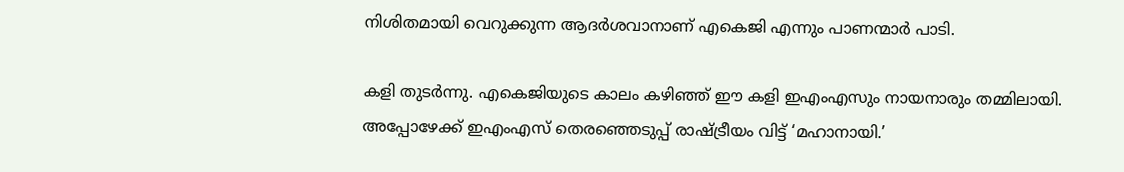നിശിതമായി വെറുക്കുന്ന ആദര്‍ശവാനാണ് എകെജി എന്നും പാണന്മാര്‍ പാടി.

കളി തുടര്‍ന്നു. എകെജിയുടെ കാലം കഴിഞ്ഞ് ഈ കളി ഇഎംഎസും നായനാരും തമ്മിലായി. അപ്പോഴേക്ക് ഇഎംഎസ് തെരഞ്ഞെടുപ്പ് രാഷ്‌ട്രീയം വിട്ട് ‘മഹാനായി.’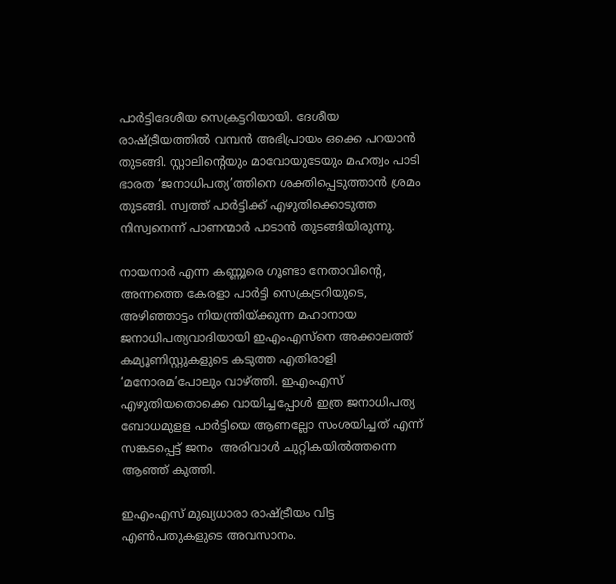പാര്‍ട്ടിദേശീയ സെക്രട്ടറിയായി. ദേശീയ രാഷ്‌ട്രീയത്തില്‍ വമ്പന്‍ അഭിപ്രായം ഒക്കെ പറയാന്‍ തുടങ്ങി. സ്റ്റാലിന്റെയും മാവോയുടേയും മഹത്വം പാടി ഭാരത ‘ജനാധിപത്യ’ത്തിനെ ശക്തിപ്പെടുത്താന്‍ ശ്രമം തുടങ്ങി. സ്വത്ത് പാര്‍ട്ടിക്ക് എഴുതിക്കൊടുത്ത നിസ്വനെന്ന് പാണന്മാര്‍ പാടാന്‍ തുടങ്ങിയിരുന്നു.

നായനാര്‍ എന്ന കണ്ണൂരെ ഗൂണ്ടാ നേതാവിന്റെ, അന്നത്തെ കേരളാ പാര്‍ട്ടി സെക്രട്രറിയുടെ, അഴിഞ്ഞാട്ടം നിയന്ത്രിയ്‌ക്കുന്ന മഹാനായ ജനാധിപത്യവാദിയായി ഇഎംഎസ്‌നെ അക്കാലത്ത് കമ്യൂണിസ്റ്റുകളുടെ കടുത്ത എതിരാളി ‘മനോരമ’പോലും വാഴ്‌ത്തി. ഇഎംഎസ് എഴുതിയതൊക്കെ വായിച്ചപ്പോള്‍ ഇത്ര ജനാധിപത്യ ബോധമുളള പാര്‍ട്ടിയെ ആണല്ലോ സംശയിച്ചത് എന്ന് സങ്കടപ്പെട്ട് ജനം  അരിവാള്‍ ചുറ്റികയില്‍ത്തന്നെ ആഞ്ഞ് കുത്തി.

ഇഎംഎസ് മുഖ്യധാരാ രാഷ്‌ട്രീയം വിട്ട എണ്‍പതുകളുടെ അവസാനം.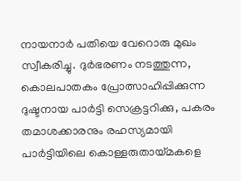നായനാര്‍ പതിയെ വേറൊരു മുഖം സ്വീകരിച്ചു. ദുര്‍ഭരണം നടത്തുന്ന,  കൊലപാതകം പ്രോത്സാഹിപ്പിക്കുന്ന ദുഷ്ടനായ പാര്‍ട്ടി സെക്രട്ടറിക്കു, പകരം തമാശക്കാരനും രഹസ്യമായി പാര്‍ട്ടിയിലെ കൊള്ളരുതായ്‌മകളെ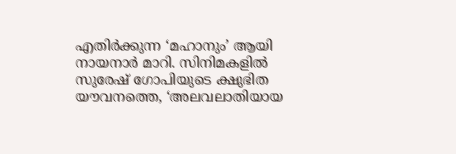എതിര്‍ക്കുന്ന ‘മഹാനും’ ആയി നായനാര്‍ മാറി. സിനിമകളില്‍ സുരേഷ് ഗോപിയുടെ ക്ഷുഭിത യൗവനത്തെ, ‘അലവലാതിയായ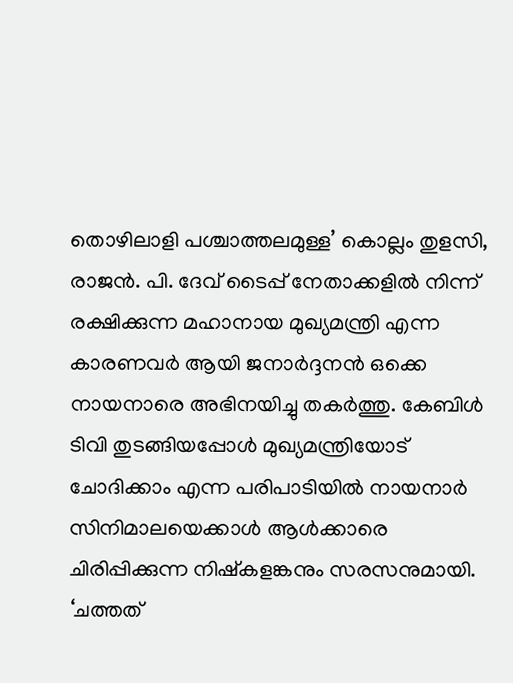തൊഴിലാളി പശ്ചാത്തലമുള്ള’ കൊല്ലം തുളസി, രാജന്‍. പി. ദേവ് ടൈപ്പ് നേതാക്കളില്‍ നിന്ന് രക്ഷിക്കുന്ന മഹാനായ മുഖ്യമന്ത്രി എന്ന കാരണവര്‍ ആയി ജനാര്‍ദ്ദനന്‍ ഒക്കെ നായനാരെ അഭിനയിച്ചു തകര്‍ത്തു. കേബിള്‍ ടിവി തുടങ്ങിയപ്പോള്‍ മുഖ്യമന്ത്രിയോട് ചോദിക്കാം എന്ന പരിപാടിയില്‍ നായനാര്‍ സിനിമാലയെക്കാള്‍ ആള്‍ക്കാരെ ചിരിപ്പിക്കുന്ന നിഷ്‌കളങ്കനും സരസനുമായി. ‘ചത്തത്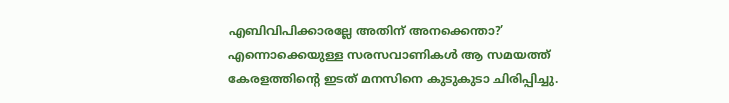എബിവിപിക്കാരല്ലേ അതിന് അനക്കെന്താ?’  എന്നൊക്കെയുള്ള സരസവാണികള്‍ ആ സമയത്ത് കേരളത്തിന്റെ ഇടത് മനസിനെ കുടുകുടാ ചിരിപ്പിച്ചു.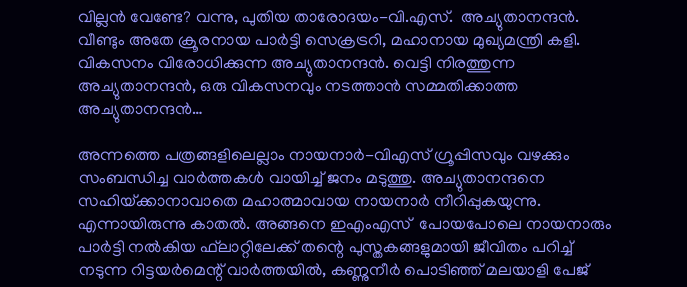വില്ലന്‍ വേണ്ടേ? വന്നു, പുതിയ താരോദയം-വി.എസ്.  അച്യുതാനന്ദന്‍. വീണ്ടും അതേ ക്രൂരനായ പാര്‍ട്ടി സെക്രട്രറി, മഹാനായ മുഖ്യമന്ത്രി കളി. വികസനം വിരോധിക്കുന്ന അച്യുതാനന്ദന്‍. വെട്ടി നിരത്തുന്ന അച്യുതാനന്ദന്‍, ഒരു വികസനവും നടത്താന്‍ സമ്മതിക്കാത്ത അച്യുതാനന്ദന്‍…

അന്നത്തെ പത്രങ്ങളിലെല്ലാം നായനാര്‍-വിഎസ് ഗ്രൂപ്പിസവും വഴക്കും സംബന്ധിച്ച വാര്‍ത്തകള്‍ വായിച്ച് ജനം മടുത്തു. അച്യുതാനന്ദനെ സഹിയ്‌ക്കാനാവാതെ മഹാത്മാവായ നായനാര്‍ നീറിപ്പുകയുന്നു. എന്നായിരുന്നു കാതല്‍. അങ്ങനെ ഇഎംഎസ്  പോയപോലെ നായനാരും പാര്‍ട്ടി നല്‍കിയ ഫ്‌ലാറ്റിലേക്ക് തന്റെ പുസ്തകങ്ങളുമായി ജീവിതം പറിച്ച് നടുന്ന റിട്ടയര്‍മെന്റ് വാര്‍ത്തയില്‍, കണ്ണുനീര്‍ പൊടിഞ്ഞ് മലയാളി പേജ്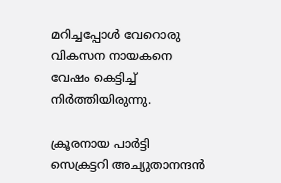മറിച്ചപ്പോള്‍ വേറൊരു വികസന നായകനെ വേഷം കെട്ടിച്ച് നിര്‍ത്തിയിരുന്നു.

ക്രൂരനായ പാര്‍ട്ടി സെക്രട്ടറി അച്യുതാനന്ദന്‍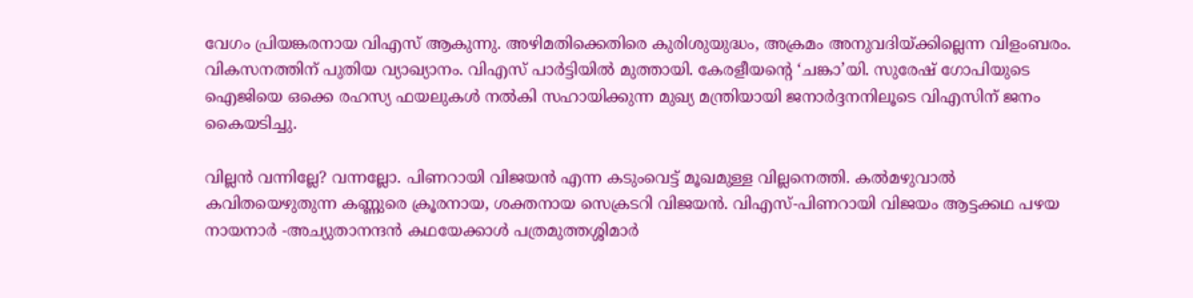വേഗം പ്രിയങ്കരനായ വിഎസ് ആകുന്നു. അഴിമതിക്കെതിരെ കുരിശുയുദ്ധം, അക്രമം അനുവദിയ്‌ക്കില്ലെന്ന വിളംബരം. വികസനത്തിന് പുതിയ വ്യാഖ്യാനം. വിഎസ് പാര്‍ട്ടിയില്‍ മുത്തായി. കേരളീയന്റെ ‘ചങ്കാ’യി. സുരേഷ് ഗോപിയുടെ ഐജിയെ ഒക്കെ രഹസ്യ ഫയലുകള്‍ നല്‍കി സഹായിക്കുന്ന മുഖ്യ മന്ത്രിയായി ജനാര്‍ദ്ദനനിലൂടെ വിഎസിന് ജനം കൈയടിച്ചു.

വില്ലന്‍ വന്നില്ലേ? വന്നല്ലോ. പിണറായി വിജയന്‍ എന്ന കടുംവെട്ട് മൂഖമുള്ള വില്ലനെത്തി. കല്‍മഴുവാല്‍ കവിതയെഴുതുന്ന കണ്ണുരെ ക്രൂരനായ, ശക്തനായ സെക്രടറി വിജയന്‍. വിഎസ്-പിണറായി വിജയം ആട്ടക്കഥ പഴയ നായനാര്‍ -അച്യുതാനന്ദന്‍ കഥയേക്കാള്‍ പത്രമുത്തശ്ശിമാര്‍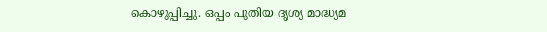കൊഴുപ്പിച്ചു. ഒപ്പം പുതിയ ദൃശ്യ മാദ്ധ്യമ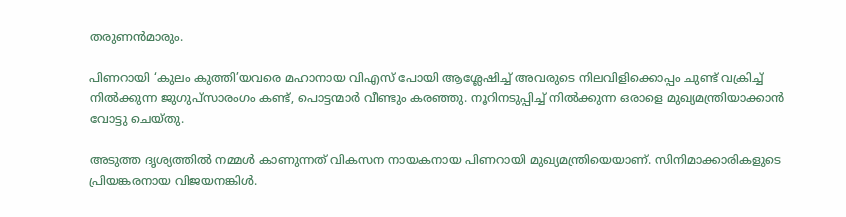തരുണന്‍മാരും.

പിണറായി ‘കുലം കുത്തി’യവരെ മഹാനായ വിഎസ് പോയി ആശ്ലേഷിച്ച് അവരുടെ നിലവിളിക്കൊപ്പം ചുണ്ട് വക്രിച്ച് നില്‍ക്കുന്ന ജുഗുപ്‌സാരംഗം കണ്ട്, പൊട്ടന്മാര്‍ വീണ്ടും കരഞ്ഞു. നൂറിനടുപ്പിച്ച് നില്‍ക്കുന്ന ഒരാളെ മുഖ്യമന്ത്രിയാക്കാന്‍ വോട്ടു ചെയ്തു.

അടുത്ത ദൃശ്യത്തില്‍ നമ്മള്‍ കാണുന്നത് വികസന നായകനായ പിണറായി മുഖ്യമന്ത്രിയെയാണ്. സിനിമാക്കാരികളുടെ പ്രിയങ്കരനായ വിജയനങ്കിള്‍.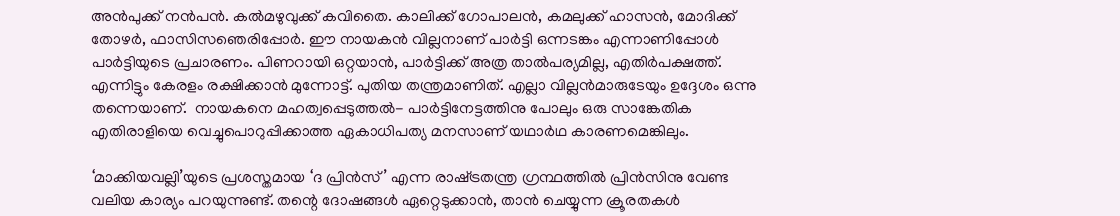അന്‍പുക്ക് നന്‍പന്‍. കല്‍മഴുവുക്ക് കവിതൈ. കാലിക്ക് ഗോപാലന്‍, കമലുക്ക് ഹാസന്‍, മോദിക്ക് തോഴര്‍, ഫാസിസഞെരിപ്പോര്‍. ഈ നായകന്‍ വില്ലനാണ് പാര്‍ട്ടി ഒന്നടങ്കം എന്നാണിപ്പോള്‍ പാര്‍ട്ടിയുടെ പ്രചാരണം. പിണറായി ഒറ്റയാന്‍, പാര്‍ട്ടിക്ക് അത്ര താല്‍പര്യമില്ല, എതിര്‍പക്ഷത്ത്. എന്നിട്ടും കേരളം രക്ഷിക്കാന്‍ മുന്നോട്ട്. പുതിയ തന്ത്രമാണിത്. എല്ലാ വില്ലന്‍മാരുടേയും ഉദ്ദേശം ഒന്നു തന്നെയാണ്.  നായകനെ മഹത്വപ്പെടുത്തല്‍- പാര്‍ട്ടിനേട്ടത്തിനു പോലും ഒരു സാങ്കേതിക എതിരാളിയെ വെച്ചുപൊറുപ്പിക്കാത്ത ഏകാധിപത്യ മനസാണ് യഥാര്‍ഥ കാരണമെങ്കിലും.

‘മാക്കിയവല്ലി’യുടെ പ്രശസ്തമായ ‘ദ പ്രിന്‍സ്’ എന്ന രാഷ്‌ട്രതന്ത്ര ഗ്രന്ഥത്തില്‍ പ്രിന്‍സിനു വേണ്ട വലിയ കാര്യം പറയുന്നുണ്ട്. തന്റെ ദോഷങ്ങള്‍ ഏറ്റെടുക്കാന്‍, താന്‍ ചെയ്യുന്ന ക്രൂരതകള്‍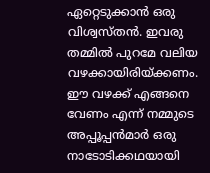ഏറ്റെടുക്കാന്‍ ഒരു വിശ്വസ്തന്‍. ഇവരു തമ്മില്‍ പുറമേ വലിയ വഴക്കായിരിയ്‌ക്കണം. ഈ വഴക്ക് എങ്ങനെ വേണം എന്ന് നമ്മുടെ അപ്പൂപ്പന്‍മാര്‍ ഒരു നാടോടിക്കഥയായി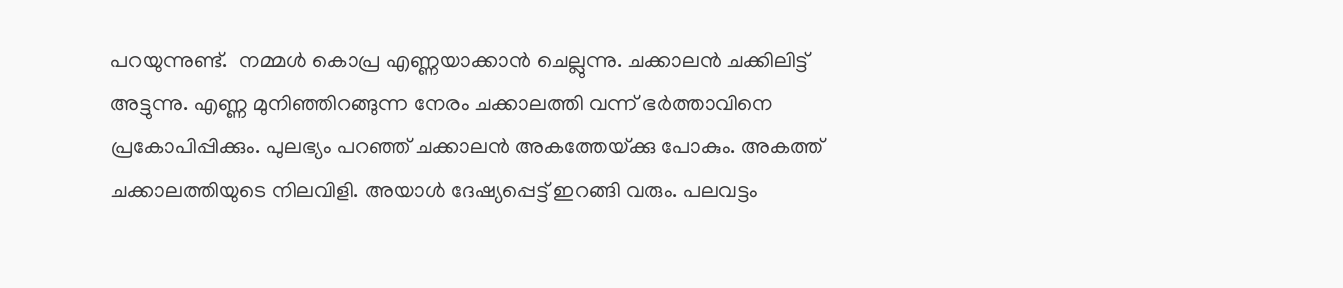പറയുന്നുണ്ട്.  നമ്മള്‍ കൊപ്ര എണ്ണയാക്കാന്‍ ചെല്ലുന്നു. ചക്കാലന്‍ ചക്കിലിട്ട് അട്ടുന്നു. എണ്ണ മുനിഞ്ഞിറങ്ങുന്ന നേരം ചക്കാലത്തി വന്ന് ഭര്‍ത്താവിനെ പ്രകോപിപ്പിക്കും. പുലഭ്യം പറഞ്ഞ് ചക്കാലന്‍ അകത്തേയ്‌ക്കു പോകും. അകത്ത്  ചക്കാലത്തിയുടെ നിലവിളി. അയാള്‍ ദേഷ്യപ്പെട്ട് ഇറങ്ങി വരും. പലവട്ടം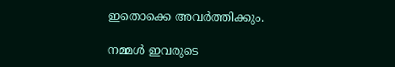ഇതൊക്കെ അവര്‍ത്തിക്കും.

നമ്മള്‍ ഇവരുടെ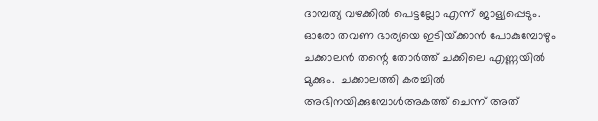ദാമ്പത്യ വഴക്കില്‍ പെട്ടല്ലോ എന്ന് ജാള്യപ്പെടും. ഓരോ തവണ ഭാര്യയെ ഇടിയ്‌ക്കാന്‍ പോകുമ്പോഴും ചക്കാലന്‍ തന്റെ തോര്‍ത്ത് ചക്കിലെ എണ്ണയില്‍ മുക്കും.  ചക്കാലത്തി കരച്ചില്‍ അഭിനയിക്കുമ്പോള്‍അകത്ത് ചെന്ന് അത്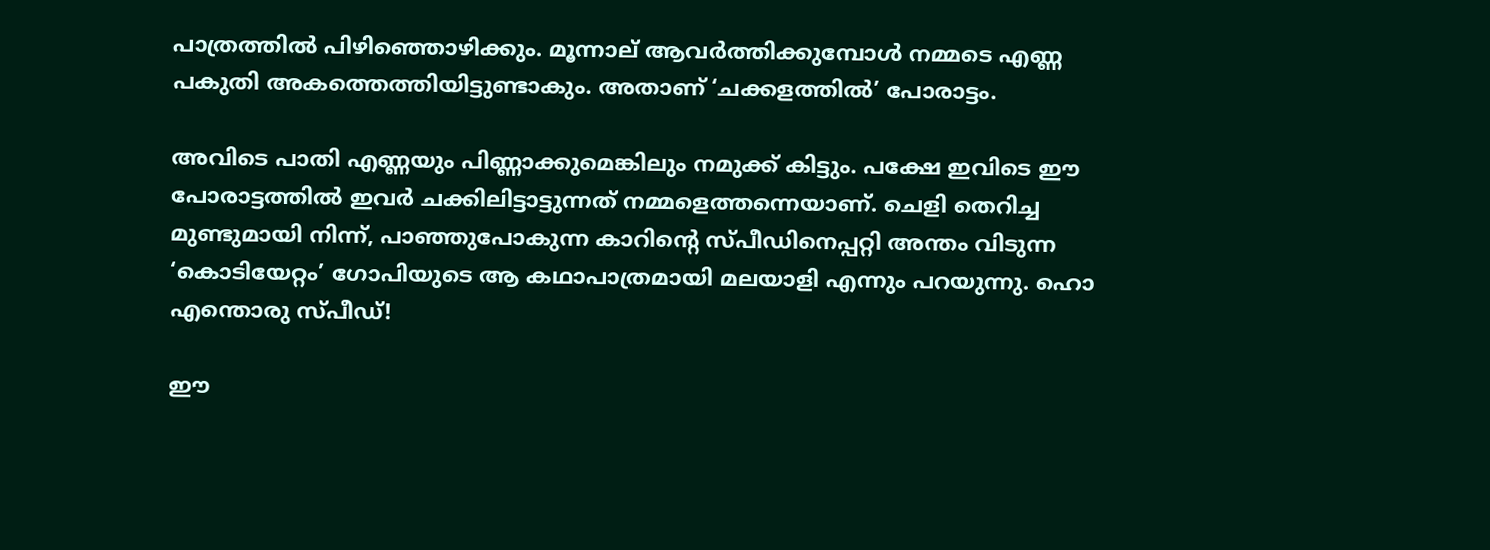പാത്രത്തില്‍ പിഴിഞ്ഞൊഴിക്കും. മൂന്നാല് ആവര്‍ത്തിക്കുമ്പോള്‍ നമ്മടെ എണ്ണ പകുതി അകത്തെത്തിയിട്ടുണ്ടാകും. അതാണ് ‘ചക്കളത്തില്‍’ പോരാട്ടം.

അവിടെ പാതി എണ്ണയും പിണ്ണാക്കുമെങ്കിലും നമുക്ക് കിട്ടും. പക്ഷേ ഇവിടെ ഈ പോരാട്ടത്തില്‍ ഇവര്‍ ചക്കിലിട്ടാട്ടുന്നത് നമ്മളെത്തന്നെയാണ്. ചെളി തെറിച്ച മുണ്ടുമായി നിന്ന്, പാഞ്ഞുപോകുന്ന കാറിന്റെ സ്പീഡിനെപ്പറ്റി അന്തം വിടുന്ന ‘കൊടിയേറ്റം’ ഗോപിയുടെ ആ കഥാപാത്രമായി മലയാളി എന്നും പറയുന്നു. ഹൊ എന്തൊരു സ്പീഡ്!

ഈ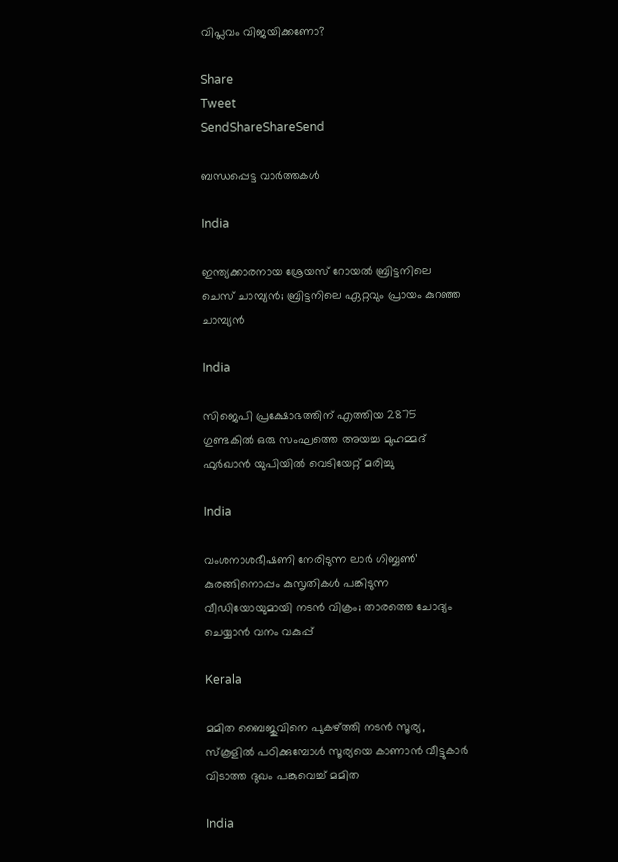വിപ്ലവം വിജയിക്കണോ?

Share
Tweet
SendShareShareSend

ബന്ധപ്പെട്ട വാര്‍ത്തകള്‍

India

ഇന്ത്യക്കാരനായ ശ്രേയസ് റോയല്‍ ബ്രിട്ടനിലെ ചെസ് ചാമ്പ്യന്‍; ബ്രിട്ടനിലെ ഏറ്റവും പ്രായം കുറഞ്ഞ ചാമ്പ്യന്‍

India

സിജെപി പ്രക്ഷോഭത്തിന് എത്തിയ 2875 ഗുണ്ടകില്‍ ഒരു സംഘത്തെ അയച്ച മുഹമ്മദ് ഫുര്‍ഖാന്‍ യുപിയില്‍ വെടിയേറ്റ് മരിച്ചു

India

വംശനാശഭീഷണി നേരിടുന്ന ലാര്‍ ഗിബ്ബണ്‍’ കുരങ്ങിനൊപ്പം കുസൃതികള്‍ പങ്കിടുന്ന വീഡിയോയുമായി നടന്‍ വിക്രം; താരത്തെ ചോദ്യം ചെയ്യാന്‍ വനം വകുപ്പ്

Kerala

മമിത ബൈജുവിനെ പുകഴ്‌ത്തി നടന്‍ സൂര്യ, സ്കൂളില്‍ പഠിക്കുമ്പോള്‍ സൂര്യയെ കാണാന്‍ വീട്ടുകാര്‍ വിടാത്ത ദുഖം പങ്കുവെച്ച് മമിത

India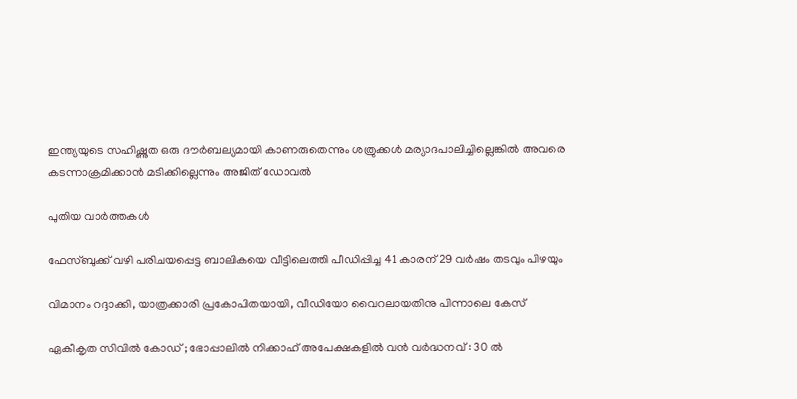ഇന്ത്യയുടെ സഹിഷ്ണുത ഒരു ദൗര്‍ബല്യമായി കാണരുതെന്നും ശത്രുക്കള്‍ മര്യാദപാലിച്ചില്ലെങ്കില്‍ അവരെ കടന്നാക്രമിക്കാന്‍ മടിക്കില്ലെന്നും അജിത് ഡോവല്‍

പുതിയ വാര്‍ത്തകള്‍

ഫേസ്ബുക്ക് വഴി പരിചയപ്പെട്ട ബാലികയെ വീട്ടിലെത്തി പീഡിപ്പിച്ച 41 കാരന് 29 വര്‍ഷം തടവും പിഴയും

വിമാനം റദ്ദാക്കി, യാത്രക്കാരി പ്രകോപിതയായി, വീഡിയോ വൈറലായതിനു പിന്നാലെ കേസ്

ഏകീകൃത സിവിൽ കോഡ് ; ഭോപ്പാലിൽ നിക്കാഹ് അപേക്ഷകളിൽ വൻ വർദ്ധനവ് : 30 ൽ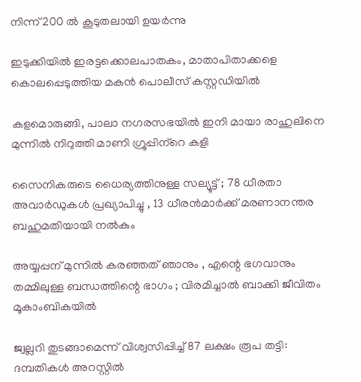നിന്ന് 200 ൽ കൂടുതലായി ഉയർന്നു

ഇടുക്കിയില്‍ ഇരട്ടക്കൊലപാതകം, മാതാപിതാക്കളെ കൊലപ്പെടുത്തിയ മകന്‍ പൊലീസ് കസ്റ്റഡിയില്‍

കളമൊരുങ്ങി, പാലാ നഗരസഭയില്‍ ഇനി മായാ രാഹുലിനെ മുന്നില്‍ നിറുത്തി മാണി ഗ്രൂപ്പിന്‌റെ കളി

സൈനികരുടെ ധൈര്യത്തിനുള്ള സല്യൂട്ട് ; 78 ധീരതാ അവാർഡുകൾ പ്രഖ്യാപിച്ചു , 13 ധീരൻമാർക്ക് മരണാനന്തര ബഹുമതിയായി നൽകും

അയ്യപ്പന് മുന്നിൽ കരഞ്ഞത് ഞാനും , എന്റെ ഭഗവാനും തമ്മിലുള്ള ബന്ധത്തിന്റെ ഭാഗം ; വിരമിച്ചാൽ ബാക്കി ജീവിതം മൂകാംബികയിൽ

ജ്വല്ലറി തുടങ്ങാമെന്ന് വിശ്വസിപ്പിച്ച് 87 ലക്ഷം രൂപ തട്ടി: ദമ്പതികള്‍ അറസ്റ്റില്‍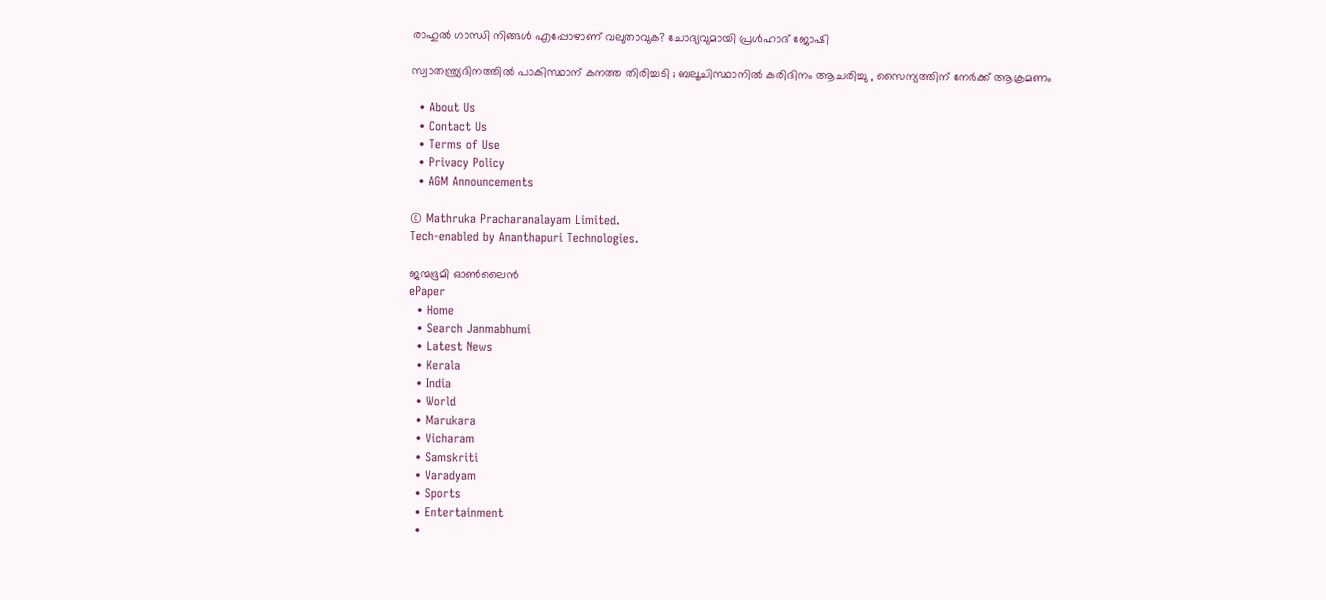രാഹുല്‍ ഗാന്ധി നിങ്ങള്‍ എപ്പോഴാണ് വലുതാവുക? ചോദ്യവുമായി പ്രള്‍ഹാദ് ജോഷി

സ്വാതന്ത്ര്യദിനത്തിൽ പാകിസ്ഥാന് കനത്ത തിരിച്ചടി ; ബലൂചിസ്ഥാനിൽ കരിദിനം ആചരിച്ചു , സൈന്യത്തിന് നേർക്ക് ആക്രമണം

  • About Us
  • Contact Us
  • Terms of Use
  • Privacy Policy
  • AGM Announcements

© Mathruka Pracharanalayam Limited.
Tech-enabled by Ananthapuri Technologies.

ജന്മഭൂമി ഓണ്‍ലൈന്‍
ePaper
  • Home
  • Search Janmabhumi
  • Latest News
  • Kerala
  • India
  • World
  • Marukara
  • Vicharam
  • Samskriti
  • Varadyam
  • Sports
  • Entertainment
  •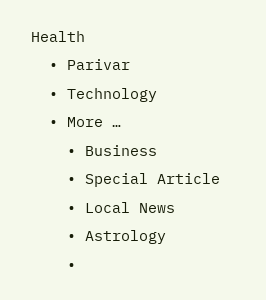Health
  • Parivar
  • Technology
  • More …
    • Business
    • Special Article
    • Local News
    • Astrology
    •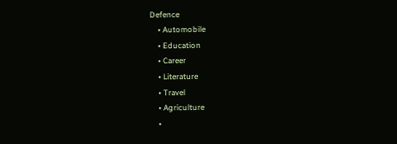Defence
    • Automobile
    • Education
    • Career
    • Literature
    • Travel
    • Agriculture
    •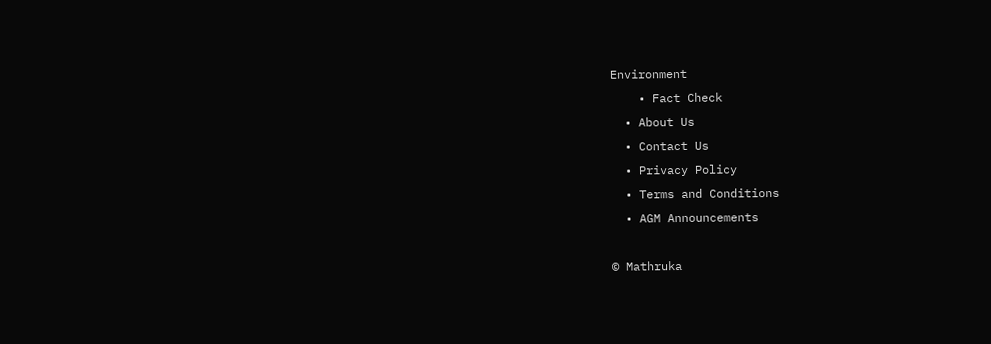Environment
    • Fact Check
  • About Us
  • Contact Us
  • Privacy Policy
  • Terms and Conditions
  • AGM Announcements

© Mathruka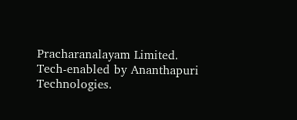Pracharanalayam Limited.
Tech-enabled by Ananthapuri Technologies.